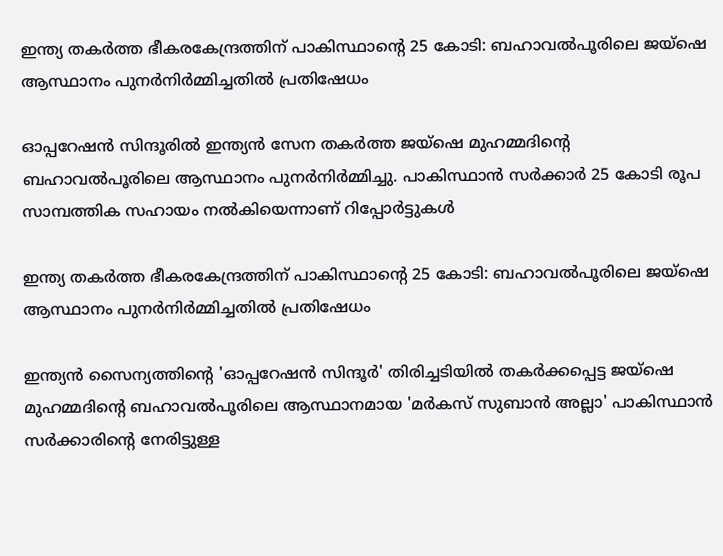ഇന്ത്യ തകർത്ത ഭീകരകേന്ദ്രത്തിന് പാകിസ്ഥാന്റെ 25 കോടി: ബഹാവൽപൂരിലെ ജയ്ഷെ ആസ്ഥാനം പുനർനിർമ്മിച്ചതിൽ പ്രതിഷേധം

ഓപ്പറേഷൻ സിന്ദൂരിൽ ഇന്ത്യൻ സേന തകർത്ത ജയ്ഷെ മുഹമ്മദിന്റെ ബഹാവൽപൂരിലെ ആസ്ഥാനം പുനർനിർമ്മിച്ചു. പാകിസ്ഥാൻ സർക്കാർ 25 കോടി രൂപ സാമ്പത്തിക സഹായം നൽകിയെന്നാണ് റിപ്പോർട്ടുകൾ

ഇന്ത്യ തകർത്ത ഭീകരകേന്ദ്രത്തിന് പാകിസ്ഥാന്റെ 25 കോടി: ബഹാവൽപൂരിലെ ജയ്ഷെ ആസ്ഥാനം പുനർനിർമ്മിച്ചതിൽ പ്രതിഷേധം

ഇന്ത്യൻ സൈന്യത്തിന്റെ 'ഓപ്പറേഷൻ സിന്ദൂർ' തിരിച്ചടിയിൽ തകർക്കപ്പെട്ട ജയ്ഷെ മുഹമ്മദിന്റെ ബഹാവൽപൂരിലെ ആസ്ഥാനമായ 'മർകസ് സുബാൻ അല്ലാ' പാകിസ്ഥാൻ സർക്കാരിന്റെ നേരിട്ടുള്ള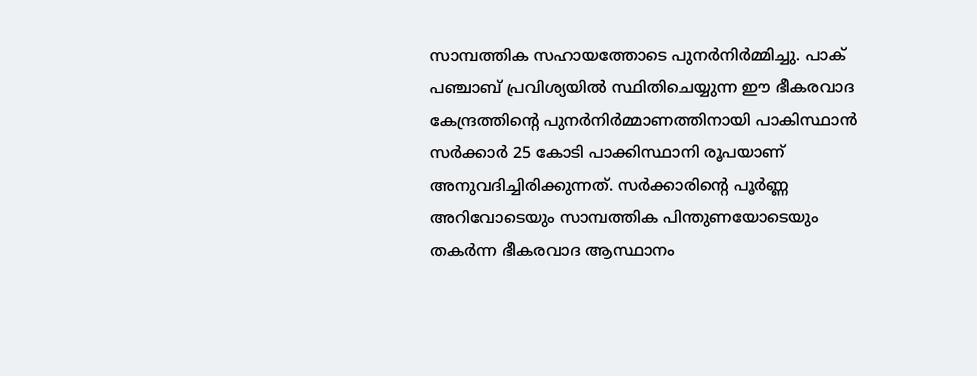സാമ്പത്തിക സഹായത്തോടെ പുനർനിർമ്മിച്ചു. പാക് പഞ്ചാബ് പ്രവിശ്യയിൽ സ്ഥിതിചെയ്യുന്ന ഈ ഭീകരവാദ കേന്ദ്രത്തിന്റെ പുനർനിർമ്മാണത്തിനായി പാകിസ്ഥാൻ സർക്കാർ 25 കോടി പാക്കിസ്ഥാനി രൂപയാണ് അനുവദിച്ചിരിക്കുന്നത്. സർക്കാരിന്റെ പൂർണ്ണ അറിവോടെയും സാമ്പത്തിക പിന്തുണയോടെയും തകർന്ന ഭീകരവാദ ആസ്ഥാനം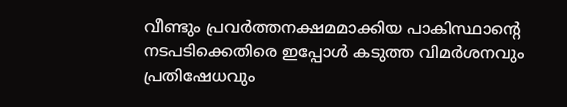വീണ്ടും പ്രവർത്തനക്ഷമമാക്കിയ പാകിസ്ഥാന്റെ നടപടിക്കെതിരെ ഇപ്പോൾ കടുത്ത വിമർശനവും പ്രതിഷേധവും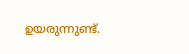ഉയരുന്നുണ്ട്.